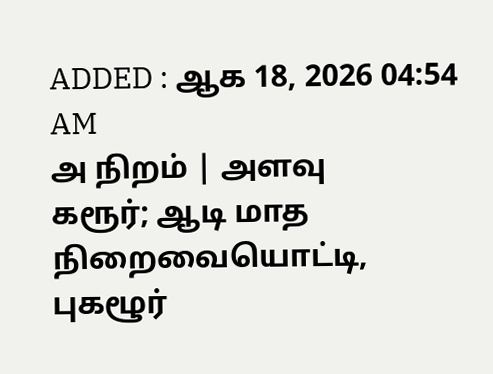ADDED : ஆக 18, 2026 04:54 AM
அ நிறம் | அளவு
கரூர்; ஆடி மாத நிறைவையொட்டி, புகழூர்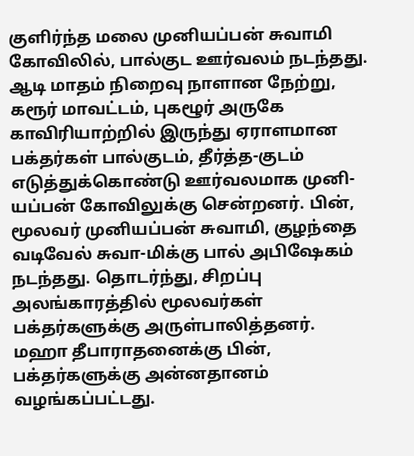குளிர்ந்த மலை முனியப்பன் சுவாமி கோவிலில், பால்குட ஊர்வலம் நடந்தது.
ஆடி மாதம் நிறைவு நாளான நேற்று, கரூர் மாவட்டம், புகழூர் அருகே காவிரியாற்றில் இருந்து ஏராளமான பக்தர்கள் பால்குடம், தீர்த்த-குடம் எடுத்துக்கொண்டு ஊர்வலமாக முனி-யப்பன் கோவிலுக்கு சென்றனர். பின், மூலவர் முனியப்பன் சுவாமி, குழந்தை வடிவேல் சுவா-மிக்கு பால் அபிஷேகம் நடந்தது. தொடர்ந்து, சிறப்பு அலங்காரத்தில் மூலவர்கள் பக்தர்களுக்கு அருள்பாலித்தனர். மஹா தீபாராதனைக்கு பின், பக்தர்களுக்கு அன்னதானம் வழங்கப்பட்டது.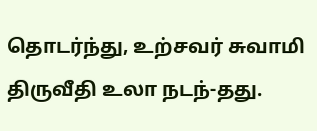தொடர்ந்து, உற்சவர் சுவாமி திருவீதி உலா நடந்-தது.